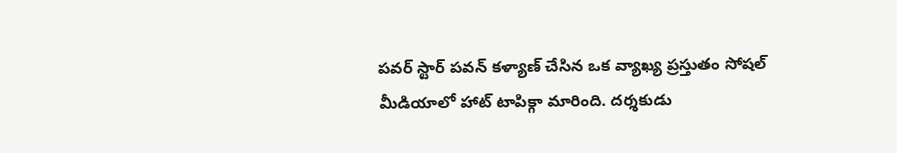పవర్ స్టార్ పవన్ కళ్యాణ్ చేసిన ఒక వ్యాఖ్య ప్రస్తుతం సోషల్ మీడియాలో హాట్ టాపిక్గా మారింది. దర్శకుడు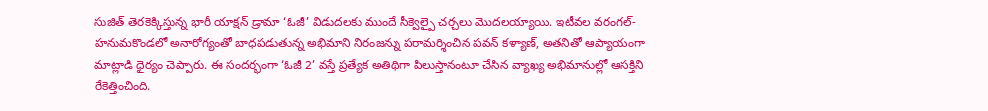సుజిత్ తెరకెక్కిస్తున్న భారీ యాక్షన్ డ్రామా ‘ఓజీ’ విడుదలకు ముందే సీక్వెల్పై చర్చలు మొదలయ్యాయి. ఇటీవల వరంగల్-హనుమకొండలో అనారోగ్యంతో బాధపడుతున్న అభిమాని నిరంజన్ను పరామర్శించిన పవన్ కళ్యాణ్, అతనితో ఆప్యాయంగా మాట్లాడి ధైర్యం చెప్పారు. ఈ సందర్భంగా ‘ఓజీ 2’ వస్తే ప్రత్యేక అతిథిగా పిలుస్తానంటూ చేసిన వ్యాఖ్య అభిమానుల్లో ఆసక్తిని రేకెత్తించింది.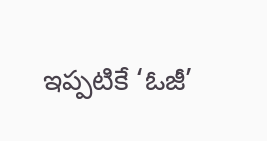ఇప్పటికే ‘ఓజీ’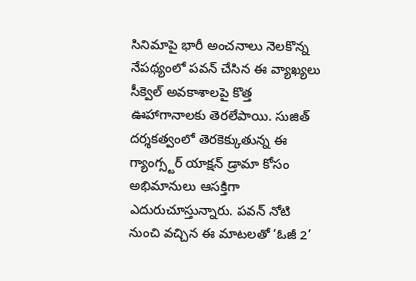సినిమాపై భారీ అంచనాలు నెలకొన్న నేపథ్యంలో పవన్ చేసిన ఈ వ్యాఖ్యలు సీక్వెల్ అవకాశాలపై కొత్త ఊహాగానాలకు తెరలేపాయి. సుజిత్ దర్శకత్వంలో తెరకెక్కుతున్న ఈ గ్యాంగ్స్టర్ యాక్షన్ డ్రామా కోసం అభిమానులు ఆసక్తిగా ఎదురుచూస్తున్నారు. పవన్ నోటి నుంచి వచ్చిన ఈ మాటలతో ‘ఓజీ 2’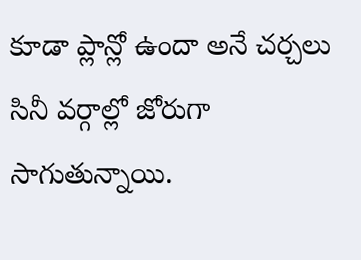కూడా ప్లాన్లో ఉందా అనే చర్చలు సినీ వర్గాల్లో జోరుగా సాగుతున్నాయి.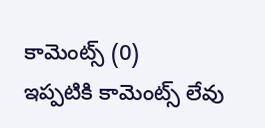కామెంట్స్ (0)
ఇప్పటికి కామెంట్స్ లేవు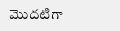మొదటిగా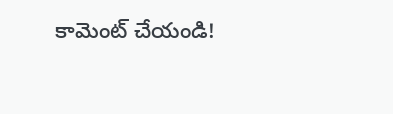కామెంట్ చేయండి!